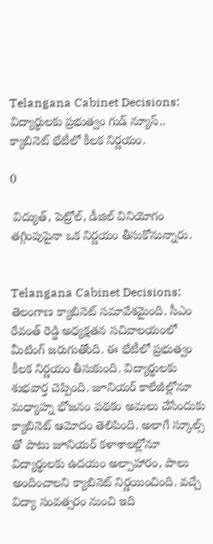Telangana Cabinet Decisions: విద్యార్థులకు ప్రభుత్వం గుడ్ న్యూస్.. క్యాబినెట్ భేటీలో కీలక నిర్ణయం.

0

 విద్యుత్, పెట్రోల్, డీజిల్ వినియోగం తగ్గింపుపైనా ఒక నిర్ణయం తీసుకోనున్నారు.


Telangana Cabinet Decisions: తెలంగాణ క్యాబినెట్ సమావేశమైంది. సీఎం రేవంత్ రెడ్డి అధ్యక్షతన సచివాలయంలో మీటింగ్ జరుగుతోంది. ఈ భేటీలో ప్రభుత్వం కీలక నిర్ణయం తీసుకుంది. విద్యార్థులకు శుభవార్త చెప్పింది. జూనియర్ కాలేజీల్లోనూ మధ్యాహ్న భోజనం పథకం అమలు చేసేందుకు క్యాబినెట్ ఆమోదం తెలిపింది. అలాగే స్కూల్స్ తో పాటు జూనియర్ కళాశాలల్లోనూ విద్యార్థులకు ఉదయం అల్పాహారం, పాలు అందించాలని క్యాబినెట్ నిర్ణయించింది. వచ్చే విద్యా సంవత్సరం నుంచి ఇది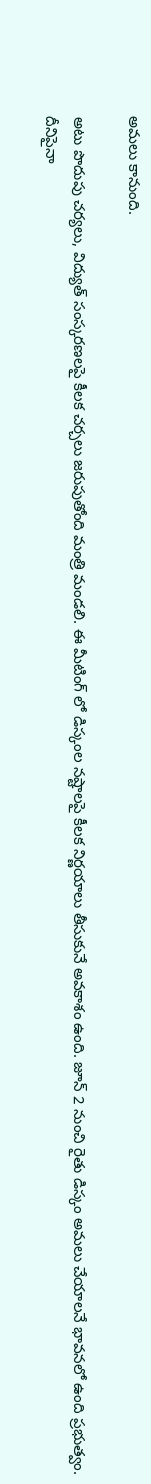అమలు కానుంది.

అటు పొదుపు చర్యలు, విద్యుత్ సంస్కరణలపై కీలక చర్చలు జరుపుతోంది మంత్రి మండలి. ఈ మీటింగ్ లో డిస్కంల నష్టాలపై కీలక నిర్ణయాలు తీసుకునే అవకాశం ఉంది. జూన్ 2 నుంచి రైతు డిస్కం అమలు చేయాలనే భావనలో ఉంది ప్రభుత్వం. దీనిపైనా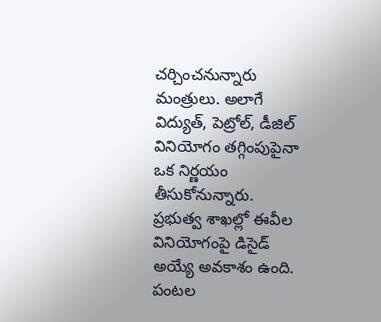చర్చించనున్నారు మంత్రులు. అలాగే విద్యుత్, పెట్రోల్, డీజిల్ వినియోగం తగ్గింపుపైనా ఒక నిర్ణయం తీసుకోనున్నారు. ప్రభుత్వ శాఖల్లో ఈవీల వినియోగంపై డిసైడ్ అయ్యే అవకాశం ఉంది. పంటల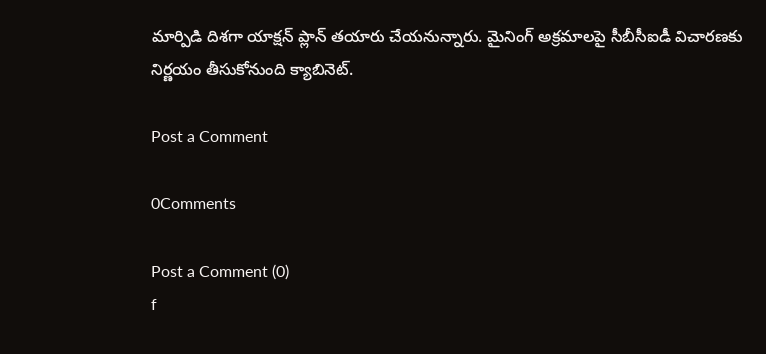మార్పిడి దిశగా యాక్షన్ ప్లాన్ తయారు చేయనున్నారు. మైనింగ్ అక్రమాలపై సీబీసీఐడీ విచారణకు నిర్ణయం తీసుకోనుంది క్యాబినెట్.

Post a Comment

0Comments

Post a Comment (0)
f